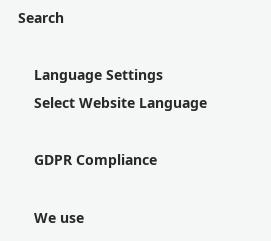Search

    Language Settings
    Select Website Language

    GDPR Compliance

    We use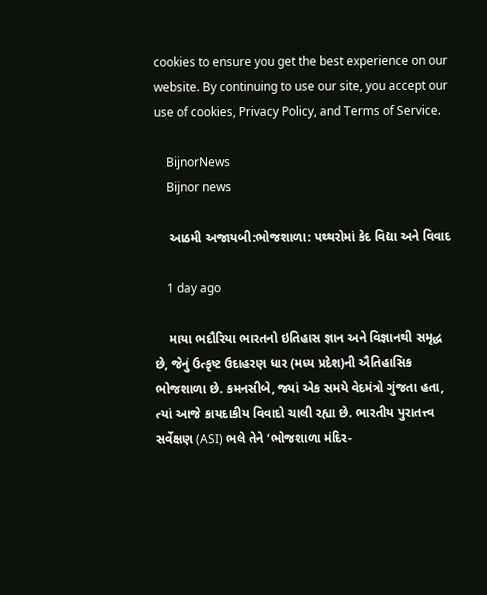cookies to ensure you get the best experience on our website. By continuing to use our site, you accept our use of cookies, Privacy Policy, and Terms of Service.

    BijnorNews
    Bijnor news

    આઠમી અજાયબી:ભોજશાળા: પથ્થરોમાં કેદ વિદ્યા અને વિવાદ

    1 day ago

    માયા ભદૌરિયા ભારતનો ઇતિહાસ જ્ઞાન અને વિજ્ઞાનથી સમૃદ્ધ છે, જેનું ઉત્કૃષ્ટ ઉદાહરણ ધાર (મધ્ય પ્રદેશ)ની ઐતિહાસિક ભોજશાળા છે. કમનસીબે, જ્યાં એક સમયે વેદમંત્રો ગુંજતા હતા, ત્યાં આજે કાયદાકીય વિવાદો ચાલી રહ્યા છે. ભારતીય પુરાતત્ત્વ સર્વેક્ષણ (ASI) ભલે તેને ‘ભોજશાળા મંદિર-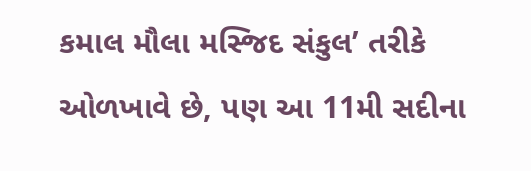કમાલ મૌલા મસ્જિદ સંકુલ’ તરીકે ઓળખાવે છે, પણ આ 11મી સદીના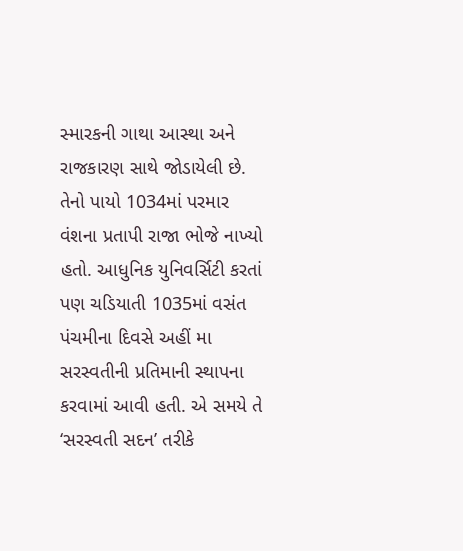સ્મારકની ગાથા આસ્થા અને રાજકારણ સાથે જોડાયેલી છે. તેનો પાયો 1034માં પરમાર વંશના પ્રતાપી રાજા ભોજે નાખ્યો હતો. આધુનિક યુનિવર્સિટી કરતાં પણ ચડિયાતી 1035માં વસંત પંચમીના દિવસે અહીં મા સરસ્વતીની પ્રતિમાની સ્થાપના કરવામાં આવી હતી. એ સમયે તે ‘સરસ્વતી સદન’ તરીકે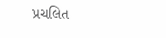પ્રચલિત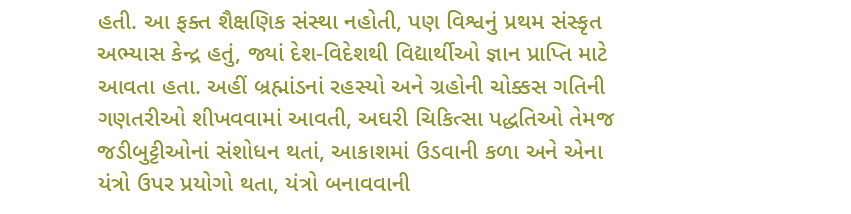હતી. આ ફક્ત શૈક્ષણિક સંસ્થા નહોતી, પણ વિશ્વનું પ્રથમ સંસ્કૃત અભ્યાસ કેન્દ્ર હતું, જ્યાં દેશ-વિદેશથી વિદ્યાર્થીઓ જ્ઞાન પ્રાપ્તિ માટે આવતા હતા. અહીં બ્રહ્માંડનાં રહસ્યો અને ગ્રહોની ચોક્કસ ગતિની ગણતરીઓ શીખવવામાં આવતી, અઘરી ચિકિત્સા પદ્ધતિઓ તેમજ જડીબુટ્ટીઓનાં સંશોધન થતાં, આકાશમાં ઉડવાની કળા અને એના યંત્રો ઉપર પ્રયોગો થતા, યંત્રો બનાવવાની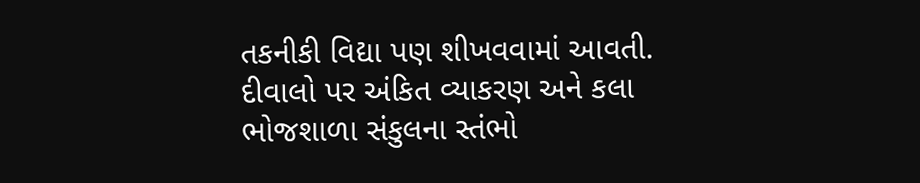તકનીકી વિદ્યા પણ શીખવવામાં આવતી. દીવાલો પર અંકિત વ્યાકરણ અને કલા ભોજશાળા સંકુલના સ્તંભો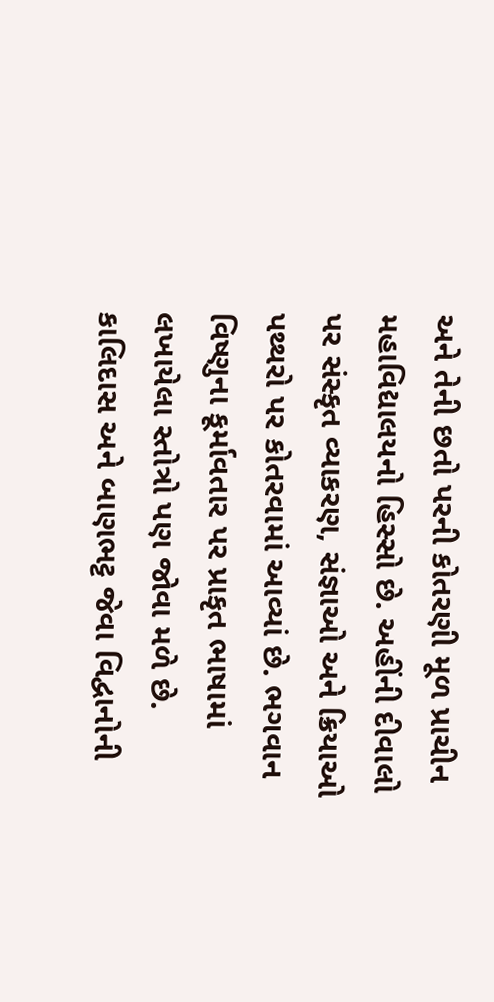અને તેની છતો પરની કોતરણી મૂળ પ્રાચીન મહાવિદ્યાલયનો હિસ્સો છે. અહીંની દીવાલો પર સંસ્કૃત વ્યાકરણ, સંજ્ઞાઓ અને ક્રિયાઓ પથ્થરો પર કોતરવામાં આવ્યાં છે. ભગવાન વિષ્ણુના કૂર્માવતાર પર પ્રાકૃત ભાષામાં લખાયેલા સ્તોત્રો પણ જોવા મળે છે. કાલિદાસ અને બાણભટ્ટ જેવા વિદ્વાનોની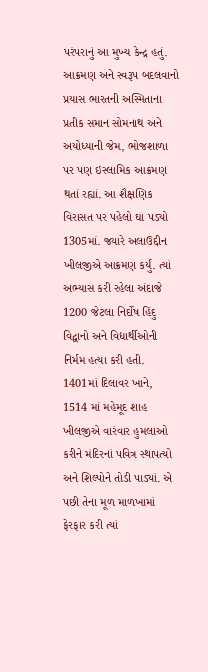પરંપરાનું આ મુખ્ય કેન્દ્ર હતું. આક્રમણ અને સ્વરૂપ બદલવાનો પ્રયાસ ભારતની અસ્મિતાના પ્રતીક સમાન સોમનાથ અને અયોધ્યાની જેમ, ભોજશાળા પર પણ ઇસ્લામિક આક્રમણ થતાં રહ્યાં. આ શૈક્ષણિક વિરાસત પર પહેલો ઘા પડ્યો 1305માં. જ્યારે અલાઉદ્દીન ખીલજીએ આક્રમણ કર્યું. ત્યાં અભ્યાસ કરી રહેલા અંદાજે 1200 જેટલા નિર્દોષ હિંદુ વિદ્વાનો અને વિદ્યાર્થીઓની નિર્મમ હત્યા કરી હતી. 1401માં દિલાવર ખાને, 1514 માં મહેમૂદ શાહ ખીલજીએ વારંવાર હુમલાઓ કરીને મંદિરનાં પવિત્ર સ્થાપત્યો અને શિલ્પોને તોડી પાડ્યાં. એ પછી તેના મૂળ માળખામાં ફેરફાર કરી ત્યાં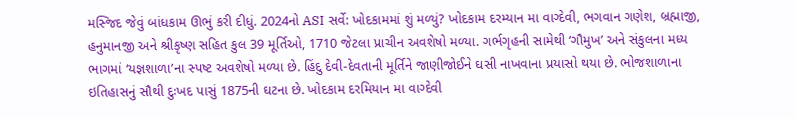મસ્જિદ જેવું બાંધકામ ઊભું કરી દીધું. 2024નો ASI સર્વે: ખોદકામમાં શું મળ્યું? ખોદકામ દરમ્યાન મા વાગ્દેવી, ભગવાન ગણેશ, બ્રહ્માજી, હનુમાનજી અને શ્રીકૃષ્ણ સહિત કુલ 39 મૂર્તિઓ, 1710 જેટલા પ્રાચીન અવશેષો મળ્યા. ગર્ભગૃહની સામેથી ‘ગૌમુખ’ અને સંકુલના મધ્ય ભાગમાં ‘યજ્ઞશાળા’ના સ્પષ્ટ અવશેષો મળ્યા છે. હિંદુ દેવી-દેવતાની મૂર્તિને જાણીજોઈને ઘસી નાખવાના પ્રયાસો થયા છે. ભોજશાળાના ઇતિહાસનું સૌથી દુઃખદ પાસું 1875ની ઘટના છે. ખોદકામ દરમિયાન મા વાગ્દેવી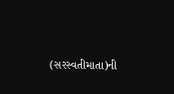(સરસ્વતીમાતા)ની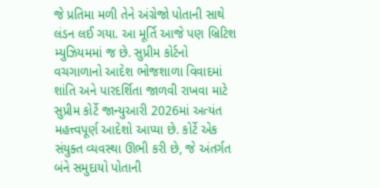જે પ્રતિમા મળી તેને અંગ્રેજો પોતાની સાથે લંડન લઈ ગયા. આ મૂર્તિ આજે પણ બ્રિટિશ મ્યુઝિયમમાં જ છે. સુપ્રીમ કોર્ટનો વચગાળાનો આદેશ ભોજશાળા વિવાદમાં શાંતિ અને પારદર્શિતા જાળવી રાખવા માટે સુપ્રીમ કોર્ટે જાન્યુઆરી 2026માં અત્યંત મહત્ત્વપૂર્ણ આદેશો આપ્યા છે. કોર્ટે એક સંયુક્ત વ્યવસ્થા ઊભી કરી છે, જે અંતર્ગત બંને સમુદાયો પોતાની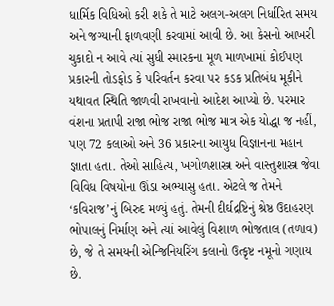ધાર્મિક વિધિઓ કરી શકે તે માટે અલગ-અલગ નિર્ધારિત સમય અને જગ્યાની ફાળવણી કરવામાં આવી છે. આ કેસનો આખરી ચુકાદો ન આવે ત્યાં સુધી સ્મારકના મૂળ માળખામાં કોઈપણ પ્રકારની તોડફોડ કે પરિવર્તન કરવા પર કડક પ્રતિબંધ મૂકીને યથાવત સ્થિતિ જાળવી રાખવાનો આદેશ આપ્યો છે. પરમાર વંશના પ્રતાપી રાજા ભોજ રાજા ભોજ માત્ર એક યોદ્ધા જ નહીં, પણ 72 કલાઓ અને 36 પ્રકારના આયુધ વિજ્ઞાનના મહાન જ્ઞાતા હતા. તેઓ સાહિત્ય, ખગોળશાસ્ત્ર અને વાસ્તુશાસ્ત્ર જેવા વિવિધ વિષયોના ઊંડા અભ્યાસુ હતા. એટલે જ તેમને ‘કવિરાજ’નું બિરુદ મળ્યું હતું. તેમની દીર્ઘદ્રષ્ટિનું શ્રેષ્ઠ ઉદાહરણ ભોપાલનું નિર્માણ અને ત્યાં આવેલું વિશાળ ભોજતાલ (તળાવ) છે, જે તે સમયની એન્જિનિયરિંગ કલાનો ઉત્કૃષ્ટ નમૂનો ગણાય છે.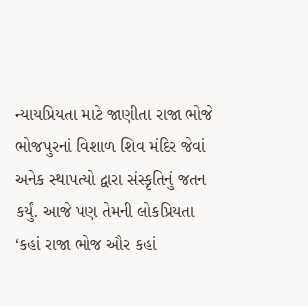ન્યાયપ્રિયતા માટે જાણીતા રાજા ભોજે ભોજપુરનાં વિશાળ શિવ મંદિર જેવાં અનેક સ્થાપત્યો દ્વારા સંસ્કૃતિનું જતન કર્યું. આજે પણ તેમની લોકપ્રિયતા ‘કહાં રાજા ભોજ ઔર કહાં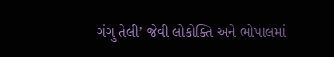ગંગુ તેલી’ જેવી લોકોક્તિ અને ભોપાલમાં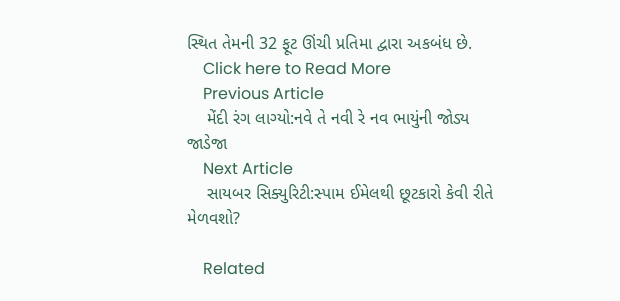સ્થિત તેમની 32 ફૂટ ઊંચી પ્રતિમા દ્વારા અકબંધ છે.
    Click here to Read More
    Previous Article
    મેંદી રંગ લાગ્યો:નવે તે નવી રે નવ ભાયુંની જોડ્ય જાડેજા
    Next Article
    સાયબર સિક્યુરિટી:સ્પામ ઈમેલથી છૂટકારો કેવી રીતે મેળવશો?

    Related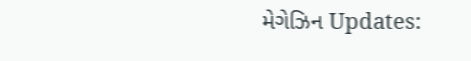મેગેઝિન Updates: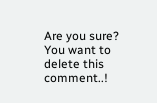Are you sure? You want to delete this comment..!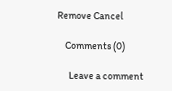Remove Cancel

    Comments (0)

      Leave a comment